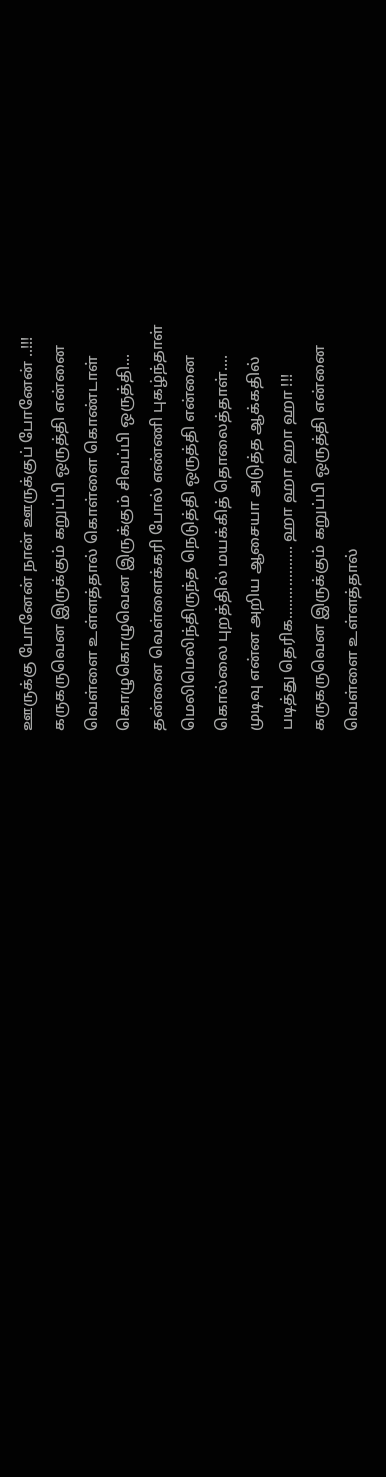ஊருக்கு போனேன் நான் ஊருக்குப் போனேன் ..!!!
கருகருவென இருக்கும் கறுப்பி ஒருத்தி என்னை
வெள்ளை உள்ளத்தால் கொள்ளை கொண்டாள்
கொழுகொழுவென இருக்கும் சிவப்பி ஒருத்தி...
தன்னை வெள்ளைக்கரி போல் எண்ணி புகழ்ந்தாள்
மெலிமெலிந்திருந்த நெடுத்தி ஒருத்தி என்னை
கொல்லை புறத்தில் மயக்கித் தொலைத்தாள்....
முடிவு என்ன அறிய ஆசையா அடுத்த ஆக்கதில்
படித்து தெரிக.................. ஹா ஹா ஹா ஹா !!!
கருகருவென இருக்கும் கறுப்பி ஒருத்தி என்னை
வெள்ளை உள்ளத்தால்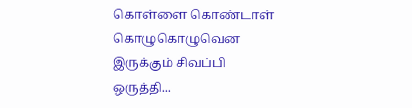கொள்ளை கொண்டாள்
கொழுகொழுவென இருக்கும் சிவப்பி ஒருத்தி...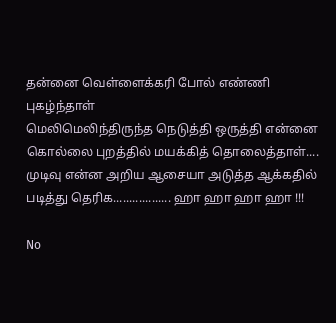தன்னை வெள்ளைக்கரி போல் எண்ணி புகழ்ந்தாள்
மெலிமெலிந்திருந்த நெடுத்தி ஒருத்தி என்னை
கொல்லை புறத்தில் மயக்கித் தொலைத்தாள்....
முடிவு என்ன அறிய ஆசையா அடுத்த ஆக்கதில்
படித்து தெரிக.................. ஹா ஹா ஹா ஹா !!!

No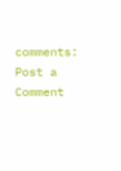comments:
Post a Comment